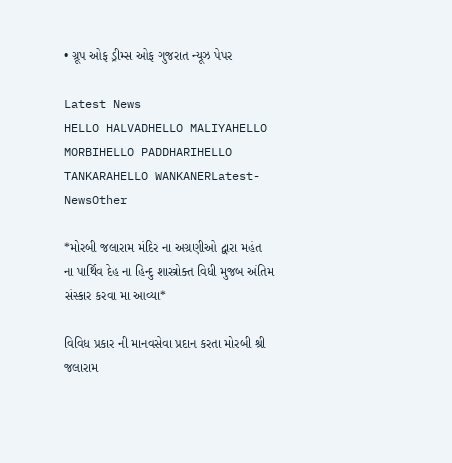• ગ્રૂપ ઓફ ડ્રીમ્સ ઓફ ગુજરાત ન્યૂઝ પેપર

Latest News
HELLO HALVADHELLO MALIYAHELLO MORBIHELLO PADDHARIHELLO TANKARAHELLO WANKANERLatest-NewsOther

*મોરબી જલારામ મંદિર ના અગ્રણીઓ દ્વારા મહંત ના પાર્થિવ દેહ ના હિન્દુ શાસ્ત્રોક્ત વિધી મુજબ અંતિમ સંસ્કાર કરવા મા આવ્યા*

વિવિધ પ્રકાર ની માનવસેવા પ્રદાન કરતા મોરબી શ્રી જલારામ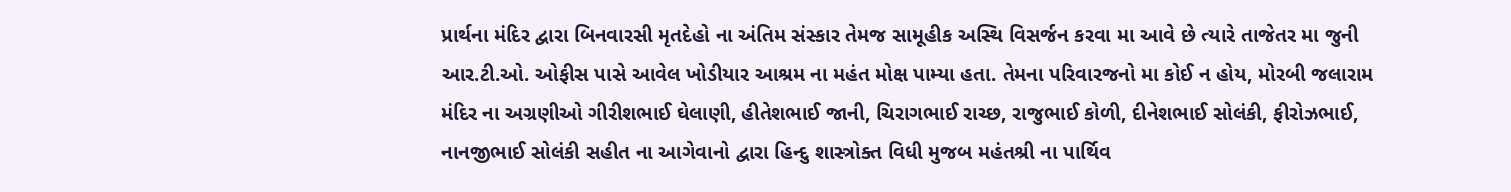પ્રાર્થના મંદિર દ્વારા બિનવારસી મૃતદેહો ના અંતિમ સંસ્કાર તેમજ સામૂહીક અસ્થિ વિસર્જન કરવા મા આવે છે ત્યારે તાજેતર મા જુની આર.ટી.ઓ. ઓફીસ પાસે આવેલ ખોડીયાર આશ્રમ ના મહંત મોક્ષ પામ્યા હતા. તેમના પરિવારજનો મા કોઈ ન હોય, મોરબી જલારામ મંદિર ના અગ્રણીઓ ગીરીશભાઈ ઘેલાણી, હીતેશભાઈ જાની, ચિરાગભાઈ રાચ્છ, રાજુભાઈ કોળી, દીનેશભાઈ સોલંકી, ફીરોઝભાઈ, નાનજીભાઈ સોલંકી સહીત ના આગેવાનો દ્વારા હિન્દુ શાસ્ત્રોક્ત વિધી મુજબ મહંતશ્રી ના પાર્થિવ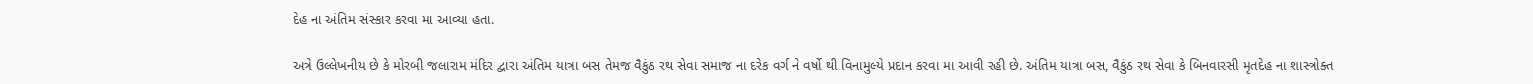દેહ ના અંતિમ સંસ્કાર કરવા મા આવ્યા હતા.

અત્રે ઉલ્લેખનીય છે કે મોરબી જલારામ મંદિર દ્વારા અંતિમ યાત્રા બસ તેમજ વૈકુંઠ રથ સેવા સમાજ ના દરેક વર્ગ ને વર્ષો થી વિનામુલ્યે પ્રદાન કરવા મા આવી રહી છે. અંતિમ યાત્રા બસ, વૈકુંઠ રથ સેવા કે બિનવારસી મૃતદેહ ના શાસ્ત્રોક્ત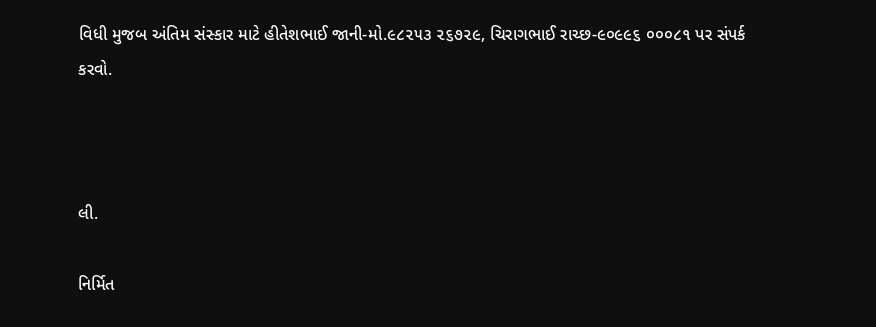વિધી મુજબ અંતિમ સંસ્કાર માટે હીતેશભાઈ જાની-મો.૯૮૨૫૩ ૨૬૭૨૯, ચિરાગભાઈ રાચ્છ-૯૦૯૯૬ ૦૦૦૮૧ પર સંપર્ક કરવો.



લી.

નિર્મિત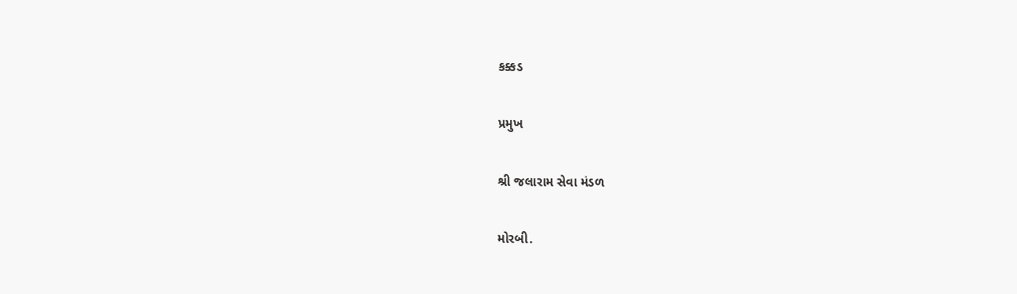કક્કડ

પ્રમુખ

શ્રી જલારામ સેવા મંડળ

મોરબી.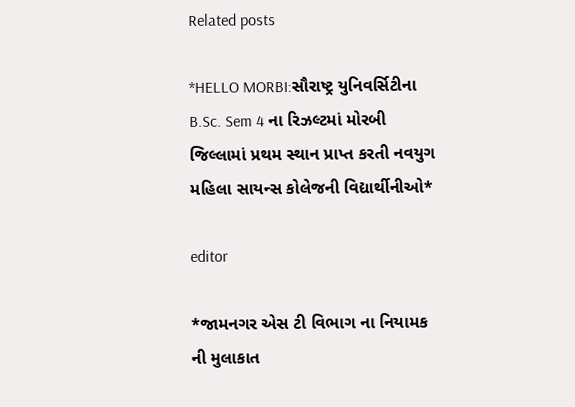Related posts

*HELLO MORBI:સૌરાષ્ટ્ર યુનિવર્સિટીના B.Sc. Sem 4 ના રિઝલ્ટમાં મોરબી જિલ્લામાં પ્રથમ સ્થાન પ્રાપ્ત કરતી નવયુગ મહિલા સાયન્સ કોલેજની વિદ્યાર્થીનીઓ*

editor

*જામનગર એસ ટી વિભાગ ના નિયામક ની મુલાકાત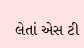લેતાં એસ ટી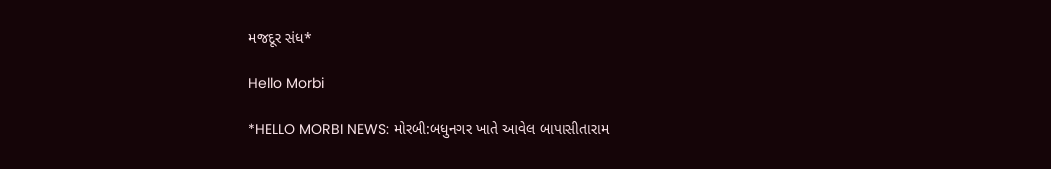મજદૂર સંધ*

Hello Morbi

*HELLO MORBI NEWS: મોરબી:બધુનગર ખાતે આવેલ બાપાસીતારામ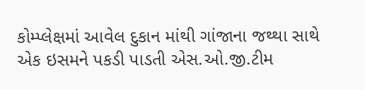કોમ્પ્લેક્ષમાં આવેલ દુકાન માંથી ગાંજાના જથ્થા સાથે એક ઇસમને પકડી પાડતી એસ.ઓ.જી.ટીમ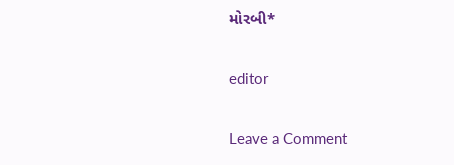મોરબી*

editor

Leave a Comment